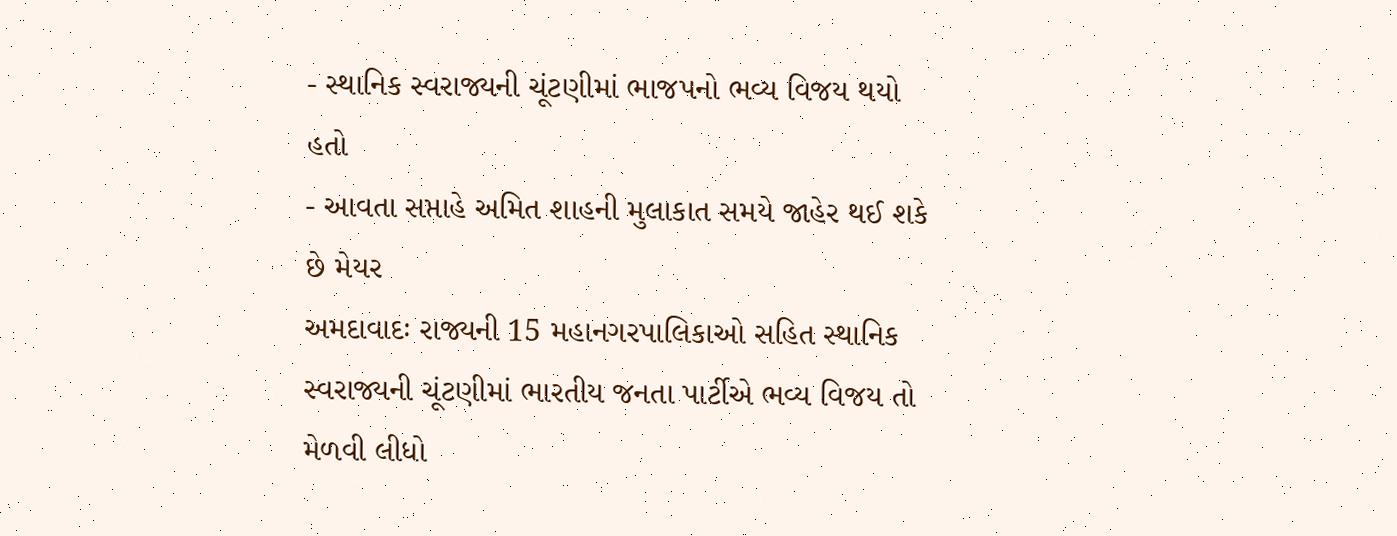- સ્થાનિક સ્વરાજ્યની ચૂંટણીમાં ભાજપનો ભવ્ય વિજય થયો હતો
- આવતા સપ્તાહે અમિત શાહની મુલાકાત સમયે જાહેર થઈ શકે છે મેયર
અમદાવાદઃ રાજ્યની 15 મહાનગરપાલિકાઓ સહિત સ્થાનિક સ્વરાજ્યની ચૂંટણીમાં ભારતીય જનતા પાર્ટીએ ભવ્ય વિજય તો મેળવી લીધો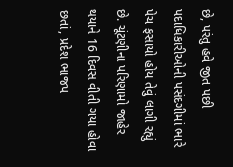છે, પરંતુ હવે જીત પછી પદાધિકારીઓની પસંદગીમાં ભારે પેચ ફસાયો હોય તેવું લાગી રહ્યું છે. ચૂંટણીના પરિણામો જાહેર થયાને 16 દિવસ વીતી ગયા હોવા છતાં, પ્રદેશ ભાજપ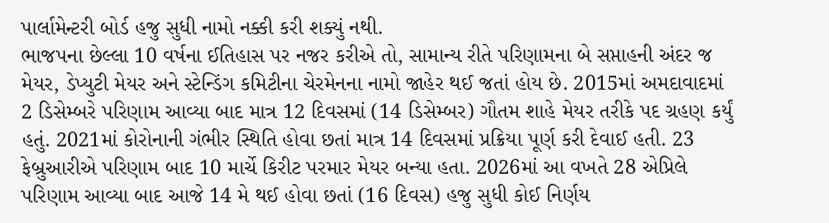પાર્લામેન્ટરી બોર્ડ હજુ સુધી નામો નક્કી કરી શક્યું નથી.
ભાજપના છેલ્લા 10 વર્ષના ઈતિહાસ પર નજર કરીએ તો, સામાન્ય રીતે પરિણામના બે સપ્તાહની અંદર જ મેયર, ડેપ્યુટી મેયર અને સ્ટેન્ડિંગ કમિટીના ચેરમેનના નામો જાહેર થઈ જતાં હોય છે. 2015માં અમદાવાદમાં 2 ડિસેમ્બરે પરિણામ આવ્યા બાદ માત્ર 12 દિવસમાં (14 ડિસેમ્બર) ગૌતમ શાહે મેયર તરીકે પદ ગ્રહણ કર્યું હતું. 2021માં કોરોનાની ગંભીર સ્થિતિ હોવા છતાં માત્ર 14 દિવસમાં પ્રક્રિયા પૂર્ણ કરી દેવાઈ હતી. 23 ફેબ્રુઆરીએ પરિણામ બાદ 10 માર્ચે કિરીટ પરમાર મેયર બન્યા હતા. 2026માં આ વખતે 28 એપ્રિલે પરિણામ આવ્યા બાદ આજે 14 મે થઈ હોવા છતાં (16 દિવસ) હજુ સુધી કોઈ નિર્ણય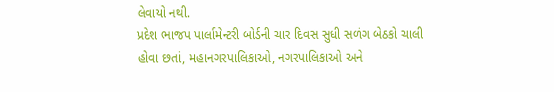લેવાયો નથી.
પ્રદેશ ભાજપ પાર્લામેન્ટરી બોર્ડની ચાર દિવસ સુધી સળંગ બેઠકો ચાલી હોવા છતાં, મહાનગરપાલિકાઓ, નગરપાલિકાઓ અને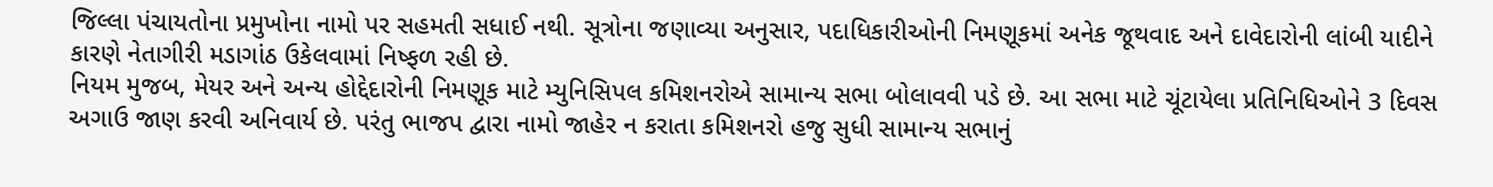જિલ્લા પંચાયતોના પ્રમુખોના નામો પર સહમતી સધાઈ નથી. સૂત્રોના જણાવ્યા અનુસાર, પદાધિકારીઓની નિમણૂકમાં અનેક જૂથવાદ અને દાવેદારોની લાંબી યાદીને કારણે નેતાગીરી મડાગાંઠ ઉકેલવામાં નિષ્ફળ રહી છે.
નિયમ મુજબ, મેયર અને અન્ય હોદ્દેદારોની નિમણૂક માટે મ્યુનિસિપલ કમિશનરોએ સામાન્ય સભા બોલાવવી પડે છે. આ સભા માટે ચૂંટાયેલા પ્રતિનિધિઓને 3 દિવસ અગાઉ જાણ કરવી અનિવાર્ય છે. પરંતુ ભાજપ દ્વારા નામો જાહેર ન કરાતા કમિશનરો હજુ સુધી સામાન્ય સભાનું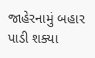જાહેરનામું બહાર પાડી શક્યા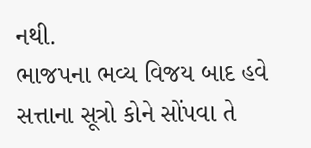નથી.
ભાજપના ભવ્ય વિજય બાદ હવે સત્તાના સૂત્રો કોને સોંપવા તે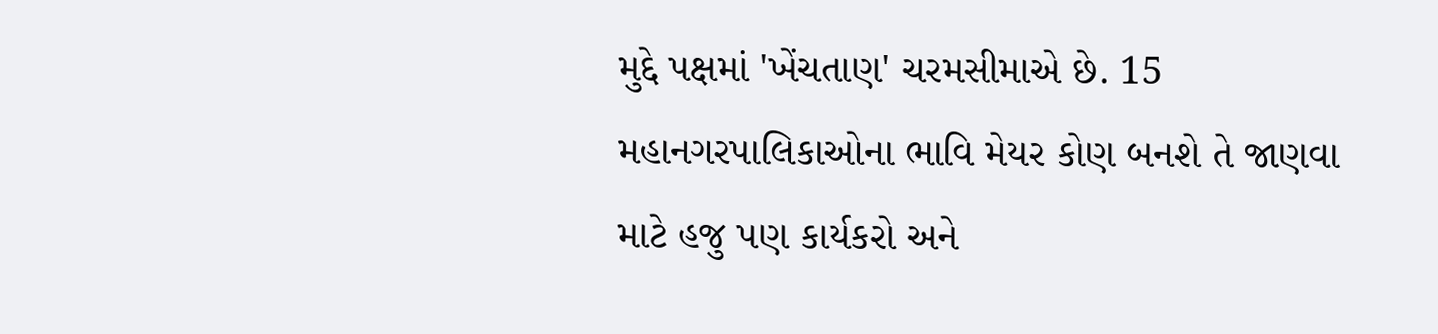મુદ્દે પક્ષમાં 'ખેંચતાણ' ચરમસીમાએ છે. 15 મહાનગરપાલિકાઓના ભાવિ મેયર કોણ બનશે તે જાણવા માટે હજુ પણ કાર્યકરો અને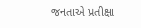જનતાએ પ્રતીક્ષા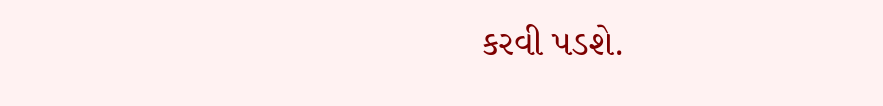કરવી પડશે.